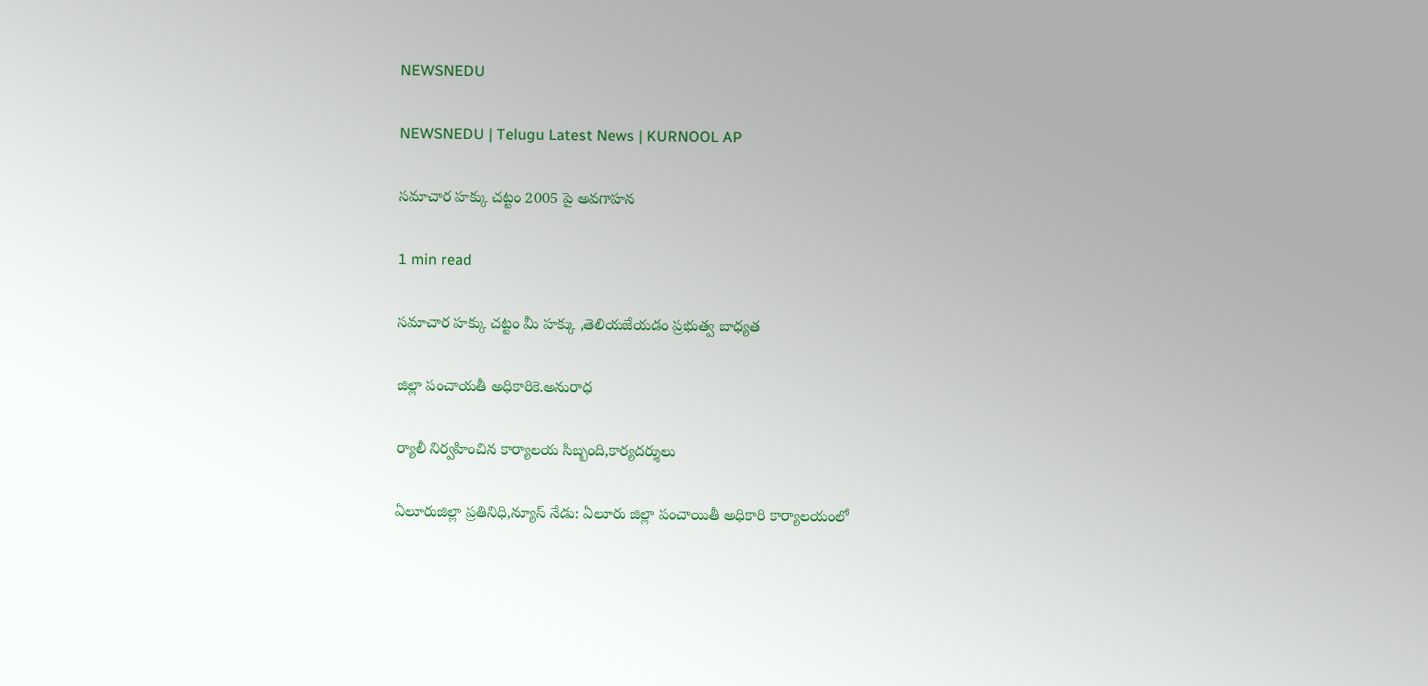NEWSNEDU

NEWSNEDU | Telugu Latest News | KURNOOL AP

సమాచార హక్కు చట్టం 2005 పై అవగాహన

1 min read

సమాచార హక్కు చట్టం మీ హక్కు ,తెలియజేయడం ప్రభుత్వ బాధ్యత

జిల్లా పంచాయతీ అధికారికె.అనురాధ

ర్యాలీ నిర్వహించిన కార్యాలయ సిబ్బంది,కార్యదర్శులు

ఏలూరుజిల్లా ప్రతినిధి,న్యూస్ నేడు: ఏలూరు జిల్లా పంచాయితీ అధికారి కార్యాలయంలో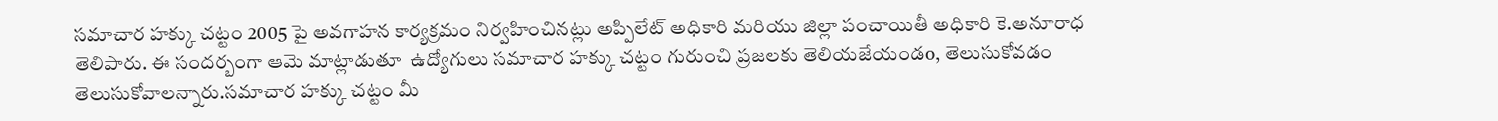సమాచార హక్కు చట్టం 2005 పై అవగాహన కార్యక్రమం నిర్వహించినట్లు అప్పిలేట్ అధికారి మరియు జిల్లా పంచాయితీ అధికారి కె.అనూరాధ తెలిపారు. ఈ సందర్బంగా ఆమె మాట్లాడుతూ  ఉద్యోగులు సమాచార హక్కు చట్టం గురుంచి ప్రజలకు తెలియజేయండo, తెలుసుకోవడం తెలుసుకోవాలన్నారు.సమాచార హక్కు చట్టం మీ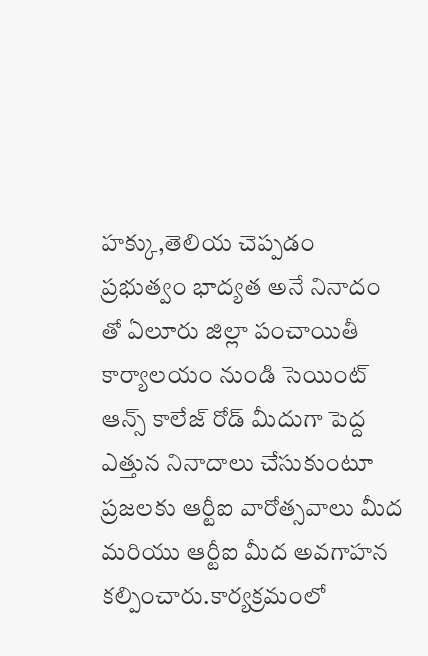హక్కు,తెలియ చెప్పడం ప్రభుత్వం భాద్యత అనే నినాదం తో ఏలూరు జిల్లా పంచాయితీ కార్యాలయం నుండి సెయింట్ ఆన్స్ కాలేజ్ రోడ్ మీదుగా పెద్ద ఎత్తున నినాదాలు చేసుకుంటూ ప్రజలకు ఆర్టీఐ వారోత్సవాలు మీద మరియు ఆర్టీఐ మీద అవగాహన కల్పించారు.కార్యక్రమంలో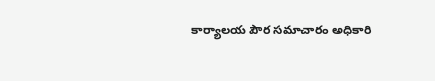కార్యాలయ పౌర సమాచారం అధికారి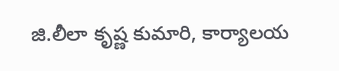జి.లీలా కృష్ణ కుమారి, కార్యాలయ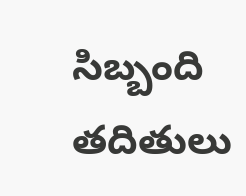సిబ్బంది తదితులు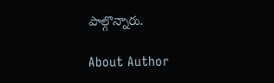పాల్గొన్నారు.

About Author